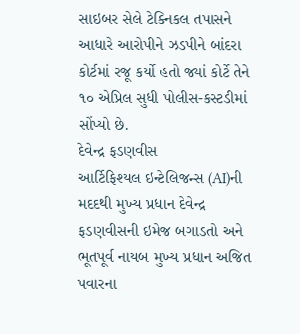સાઇબર સેલે ટેક્નિકલ તપાસને આધારે આરોપીને ઝડપીને બાંદરા કોર્ટમાં રજૂ કર્યો હતો જ્યાં કોર્ટે તેને ૧૦ એપ્રિલ સુધી પોલીસ-કસ્ટડીમાં સોંપ્યો છે.
દેવેન્દ્ર ફડણવીસ
આર્ટિફિશ્યલ ઇન્ટેલિજન્સ (AI)ની મદદથી મુખ્ય પ્રધાન દેવેન્દ્ર ફડણવીસની ઇમેજ બગાડતો અને ભૂતપૂર્વ નાયબ મુખ્ય પ્રધાન અજિત પવારના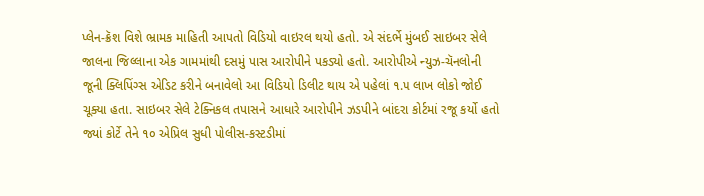પ્લેન-ક્રૅશ વિશે ભ્રામક માહિતી આપતો વિડિયો વાઇરલ થયો હતો. એ સંદર્ભે મુંબઈ સાઇબર સેલે જાલના જિલ્લાના એક ગામમાંથી દસમું પાસ આરોપીને પકડ્યો હતો. આરોપીએ ન્યુઝ-ચૅનલોની જૂની ક્લિપિંગ્સ એડિટ કરીને બનાવેલો આ વિડિયો ડિલીટ થાય એ પહેલાં ૧.૫ લાખ લોકો જોઈ ચૂક્યા હતા. સાઇબર સેલે ટેક્નિકલ તપાસને આધારે આરોપીને ઝડપીને બાંદરા કોર્ટમાં રજૂ કર્યો હતો જ્યાં કોર્ટે તેને ૧૦ એપ્રિલ સુધી પોલીસ-કસ્ટડીમાં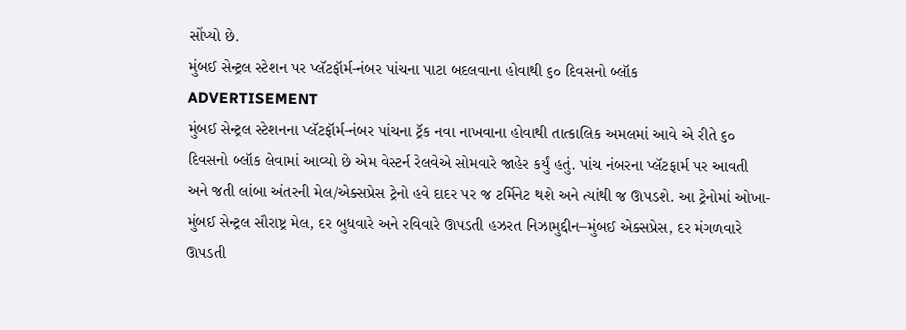સોંપ્યો છે.
મુંબઈ સેન્ટ્રલ સ્ટેશન પર પ્લૅટફૉર્મ-નંબર પાંચના પાટા બદલવાના હોવાથી ૬૦ દિવસનો બ્લૉક
ADVERTISEMENT
મુંબઈ સેન્ટ્રલ સ્ટેશનના પ્લૅટફૉર્મ-નંબર પાંચના ટ્રૅક નવા નાખવાના હોવાથી તાત્કાલિક અમલમાં આવે એ રીતે ૬૦ દિવસનો બ્લૉક લેવામાં આવ્યો છે એમ વેસ્ટર્ન રેલવેએ સોમવારે જાહેર કર્યું હતું. પાંચ નંબરના પ્લૅટફાર્મ પર આવતી અને જતી લાંબા અંતરની મેલ/એક્સપ્રેસ ટ્રેનો હવે દાદર પર જ ટર્મિનેટ થશે અને ત્યાંથી જ ઊપડશે. આ ટ્રેનોમાં ઓખા-મુંબઈ સેન્ટ્રલ સૌરાષ્ટ્ર મેલ, દર બુધવારે અને રવિવારે ઊપડતી હઝરત નિઝામુદ્દીન–મુંબઈ એક્સપ્રેસ, દર મંગળવારે ઊપડતી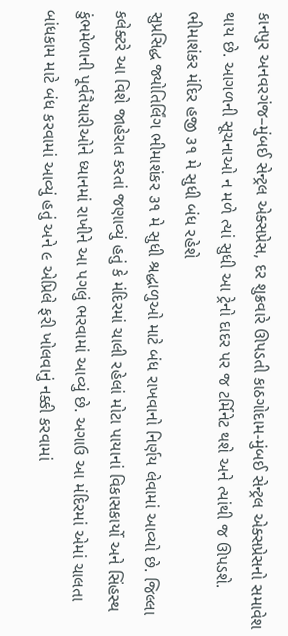કાનપુર અનવરગંજ–મુંબઈ સેન્ટ્રલ એક્સપ્રેસ, દર શુક્રવારે ઊપડતી કાઠગોદામ-મુંબઈ સેન્ટ્રલ એક્સપ્રેસનો સમાવેશ થાય છે. આગળની સૂચનાઓ ન મળે ત્યાં સુધી આ ટ્રેનો દાદર પર જ ટર્મિનેટ થશે અને ત્યાંથી જ ઊપડશે.
ભીમાશંકર મંદિર હજી ૩૧ મે સુધી બંધ રહેશે
સુપ્રસિદ્ધ જ્યોતિર્લિંગ ભીમાશંકર ૩૧ મે સુધી શ્રદ્ધાળુઓ માટે બંધ રાખવાનો નિર્ણય લેવામાં આવ્યો છે. જિલ્લા કલેક્ટરે આ વિશે જાહેરાત કરતાં જણાવ્યું હતું કે મંદિરમાં ચાલી રહેલાં મોટા પાયાનાં વિકાસકાર્યો અને સિંહસ્થ કુંભમેળાની પૂર્વતૈયારીઓને ધ્યાનમાં રાખીને આ પગલું ભરવામાં આવ્યું છે. અગાઉ આ મંદિરમાં એમાં ચાલતા બાંધકામ માટે બંધ કરવામાં આવ્યું હતું અને ૯ એપ્રિલે ફરી ખોલવાનું નક્કી કરવામાં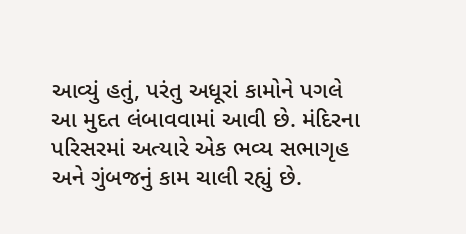આવ્યું હતું, પરંતુ અધૂરાં કામોને પગલે આ મુદત લંબાવવામાં આવી છે. મંદિરના પરિસરમાં અત્યારે એક ભવ્ય સભાગૃહ અને ગુંબજનું કામ ચાલી રહ્યું છે.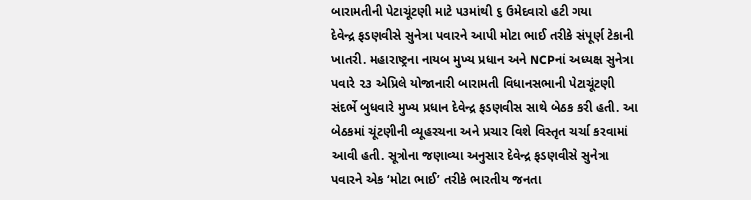બારામતીની પેટાચૂંટણી માટે ૫૩માંથી ૬ ઉમેદવારો હટી ગયા
દેવેન્દ્ર ફડણવીસે સુનેત્રા પવારને આપી મોટા ભાઈ તરીકે સંપૂર્ણ ટેકાની ખાતરી. મહારાષ્ટ્રના નાયબ મુખ્ય પ્રધાન અને NCPનાં અધ્યક્ષ સુનેત્રા પવારે ૨૩ એપ્રિલે યોજાનારી બારામતી વિધાનસભાની પેટાચૂંટણી સંદર્ભે બુધવારે મુખ્ય પ્રધાન દેવેન્દ્ર ફડણવીસ સાથે બેઠક કરી હતી. આ બેઠકમાં ચૂંટણીની વ્યૂહરચના અને પ્રચાર વિશે વિસ્તૃત ચર્ચા કરવામાં આવી હતી. સૂત્રોના જણાવ્યા અનુસાર દેવેન્દ્ર ફડણવીસે સુનેત્રા પવારને એક ‘મોટા ભાઈ’ તરીકે ભારતીય જનતા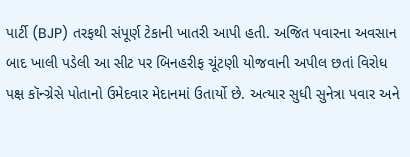પાર્ટી (BJP) તરફથી સંપૂર્ણ ટેકાની ખાતરી આપી હતી. અજિત પવારના અવસાન બાદ ખાલી પડેલી આ સીટ પર બિનહરીફ ચૂંટણી યોજવાની અપીલ છતાં વિરોધ પક્ષ કૉન્ગ્રેસે પોતાનો ઉમેદવાર મેદાનમાં ઉતાર્યો છે. અત્યાર સુધી સુનેત્રા પવાર અને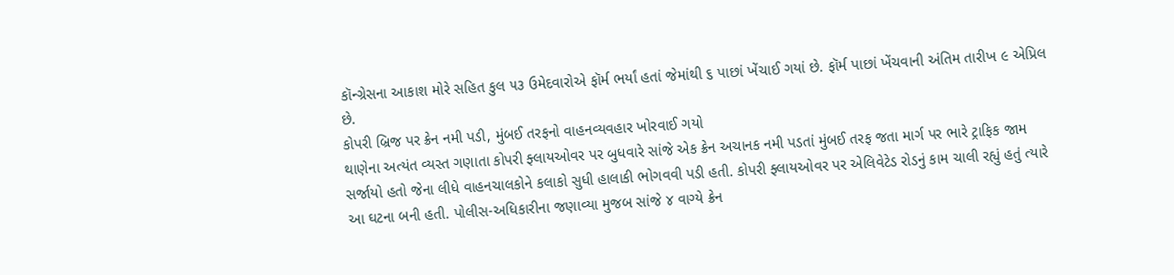કૉન્ગ્રેસના આકાશ મોરે સહિત કુલ ૫૩ ઉમેદવારોએ ફૉર્મ ભર્યાં હતાં જેમાંથી ૬ પાછાં ખેંચાઈ ગયાં છે. ફૉર્મ પાછાં ખેંચવાની અંતિમ તારીખ ૯ એપ્રિલ છે.
કોપરી બ્રિજ પર ક્રેન નમી પડી, મુંબઈ તરફનો વાહનવ્યવહાર ખોરવાઈ ગયો
થાણેના અત્યંત વ્યસ્ત ગણાતા કોપરી ફ્લાયઓવર પર બુધવારે સાંજે એક ક્રેન અચાનક નમી પડતાં મુંબઈ તરફ જતા માર્ગ પર ભારે ટ્રાફિક જામ સર્જાયો હતો જેના લીધે વાહનચાલકોને કલાકો સુધી હાલાકી ભોગવવી પડી હતી. કોપરી ફ્લાયઓવર પર એલિવેટેડ રોડનું કામ ચાલી રહ્યું હતું ત્યારે આ ઘટના બની હતી. પોલીસ-અધિકારીના જણાવ્યા મુજબ સાંજે ૪ વાગ્યે ક્રેન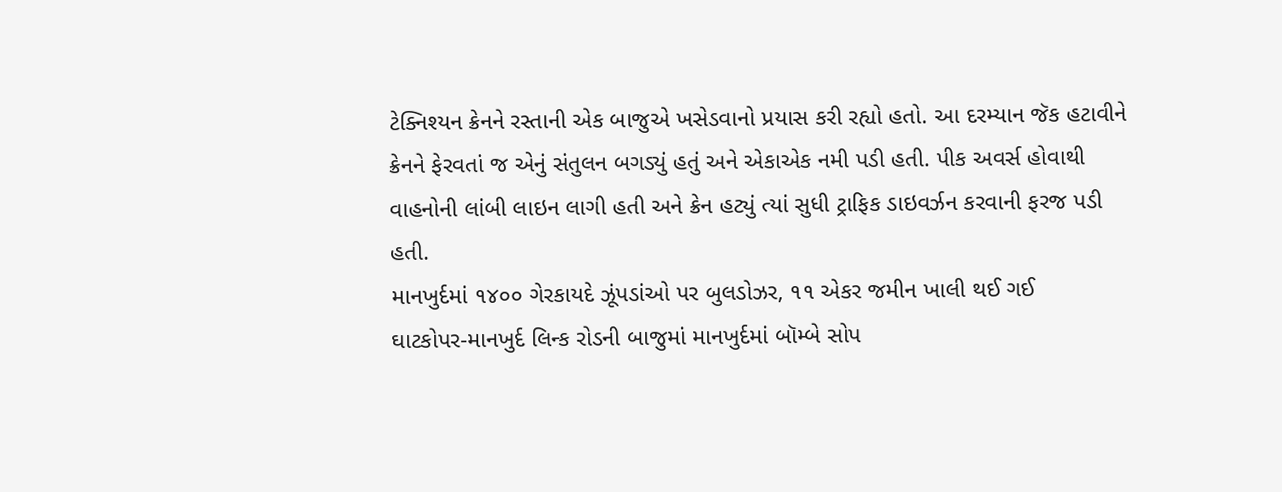ટેક્નિશ્યન ક્રેનને રસ્તાની એક બાજુએ ખસેડવાનો પ્રયાસ કરી રહ્યો હતો. આ દરમ્યાન જૅક હટાવીને ક્રેનને ફેરવતાં જ એનું સંતુલન બગડ્યું હતું અને એકાએક નમી પડી હતી. પીક અવર્સ હોવાથી વાહનોની લાંબી લાઇન લાગી હતી અને ક્રેન હટ્યું ત્યાં સુધી ટ્રાફિક ડાઇવર્ઝન કરવાની ફરજ પડી હતી.
માનખુર્દમાં ૧૪૦૦ ગેરકાયદે ઝૂંપડાંઓ પર બુલડોઝર, ૧૧ એકર જમીન ખાલી થઈ ગઈ
ઘાટકોપર-માનખુર્દ લિન્ક રોડની બાજુમાં માનખુર્દમાં બૉમ્બે સોપ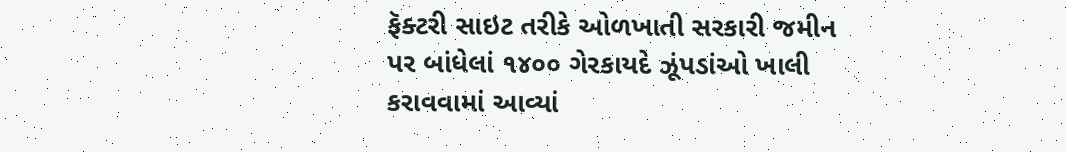ફૅક્ટરી સાઇટ તરીકે ઓળખાતી સરકારી જમીન પર બાંધેલાં ૧૪૦૦ ગેરકાયદે ઝૂંપડાંઓ ખાલી કરાવવામાં આવ્યાં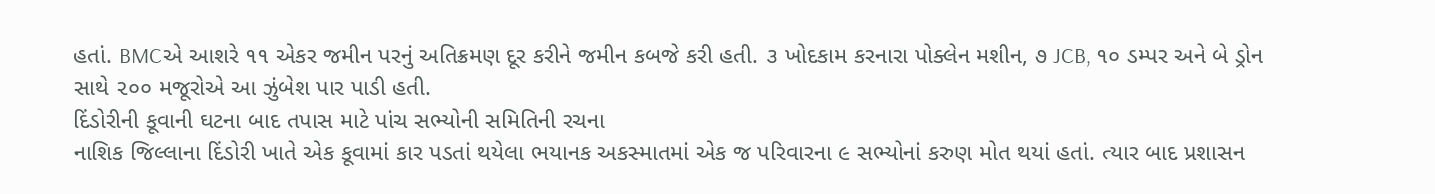હતાં. BMCએ આશરે ૧૧ એકર જમીન પરનું અતિક્રમણ દૂર કરીને જમીન કબજે કરી હતી. ૩ ખોદકામ કરનારા પોક્લેન મશીન, ૭ JCB, ૧૦ ડમ્પર અને બે ડ્રોન સાથે ૨૦૦ મજૂરોએ આ ઝુંબેશ પાર પાડી હતી.
દિંડોરીની કૂવાની ઘટના બાદ તપાસ માટે પાંચ સભ્યોની સમિતિની રચના
નાશિક જિલ્લાના દિંડોરી ખાતે એક કૂવામાં કાર પડતાં થયેલા ભયાનક અકસ્માતમાં એક જ પરિવારના ૯ સભ્યોનાં કરુણ મોત થયાં હતાં. ત્યાર બાદ પ્રશાસન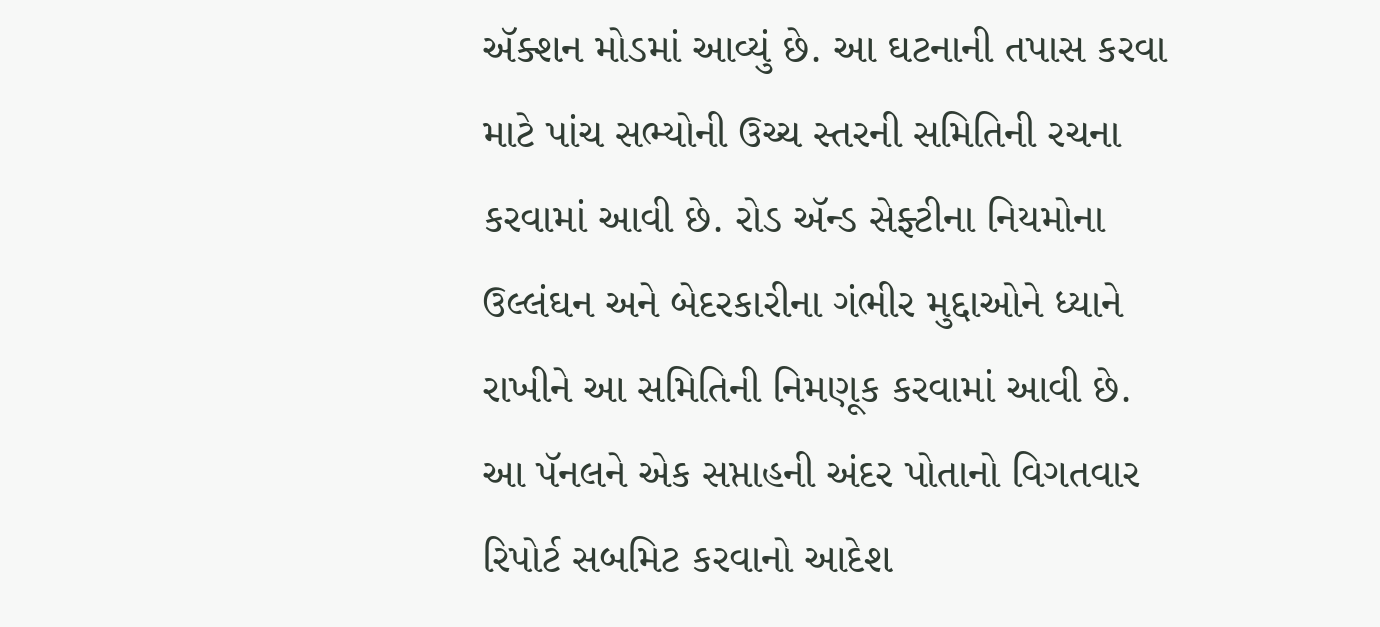ઍક્શન મોડમાં આવ્યું છે. આ ઘટનાની તપાસ કરવા માટે પાંચ સભ્યોની ઉચ્ચ સ્તરની સમિતિની રચના કરવામાં આવી છે. રોડ ઍન્ડ સેફ્ટીના નિયમોના ઉલ્લંઘન અને બેદરકારીના ગંભીર મુદ્દાઓને ધ્યાને રાખીને આ સમિતિની નિમણૂક કરવામાં આવી છે. આ પૅનલને એક સપ્તાહની અંદર પોતાનો વિગતવાર રિપોર્ટ સબમિટ કરવાનો આદેશ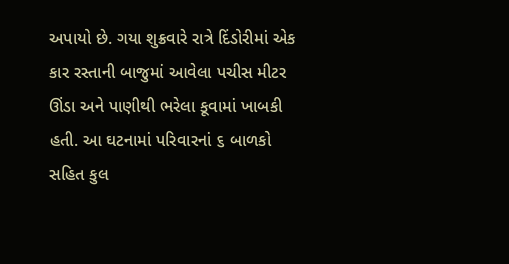અપાયો છે. ગયા શુક્રવારે રાત્રે દિંડોરીમાં એક કાર રસ્તાની બાજુમાં આવેલા પચીસ મીટર ઊંડા અને પાણીથી ભરેલા કૂવામાં ખાબકી હતી. આ ઘટનામાં પરિવારનાં ૬ બાળકો સહિત કુલ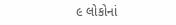૯ લોકોનાં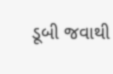ડૂબી જવાથી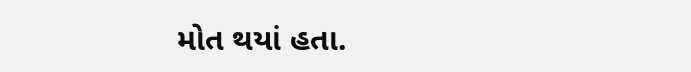મોત થયાં હતા.